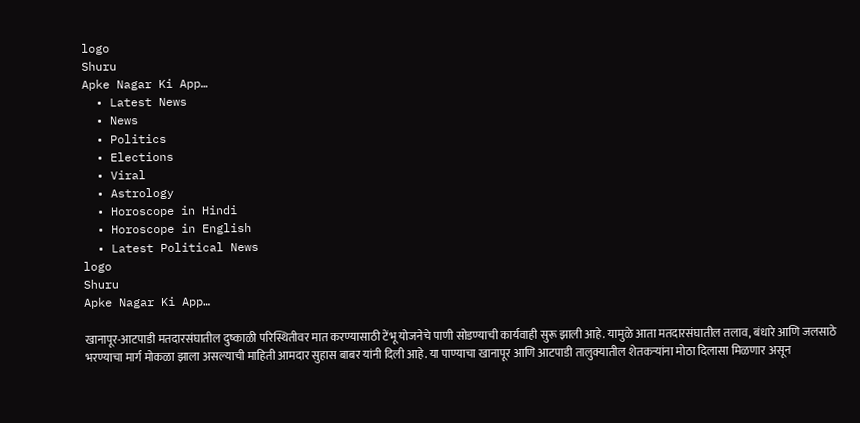logo
Shuru
Apke Nagar Ki App…
  • Latest News
  • News
  • Politics
  • Elections
  • Viral
  • Astrology
  • Horoscope in Hindi
  • Horoscope in English
  • Latest Political News
logo
Shuru
Apke Nagar Ki App…

खानापूर-आटपाडी मतदारसंघातील दुष्काळी परिस्थितीवर मात करण्यासाठी टेंभू योजनेचे पाणी सोडण्याची कार्यवाही सुरू झाली आहे. यामुळे आता मतदारसंघातील तलाव, बंधारे आणि जलसाठे भरण्याचा मार्ग मोकळा झाला असल्याची माहिती आमदार सुहास बाबर यांनी दिली आहे. या पाण्याचा खानापूर आणि आटपाडी तालुक्यातील शेतकऱ्यांना मोठा दिलासा मिळणार असून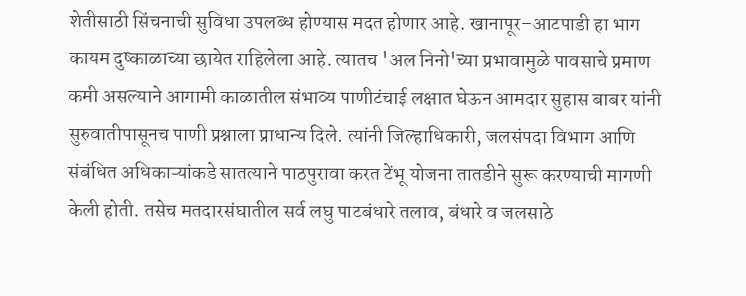शेतीसाठी सिंचनाची सुविधा उपलब्ध होण्यास मदत होणार आहे. खानापूर–आटपाडी हा भाग कायम दुष्काळाच्या छायेत राहिलेला आहे. त्यातच 'अल निनो'च्या प्रभावामुळे पावसाचे प्रमाण कमी असल्याने आगामी काळातील संभाव्य पाणीटंचाई लक्षात घेऊन आमदार सुहास बाबर यांनी सुरुवातीपासूनच पाणी प्रश्नाला प्राधान्य दिले. त्यांनी जिल्हाधिकारी, जलसंपदा विभाग आणि संबंधित अधिकाऱ्यांकडे सातत्याने पाठपुरावा करत टेंभू योजना तातडीने सुरू करण्याची मागणी केली होती. तसेच मतदारसंघातील सर्व लघु पाटबंधारे तलाव, बंधारे व जलसाठे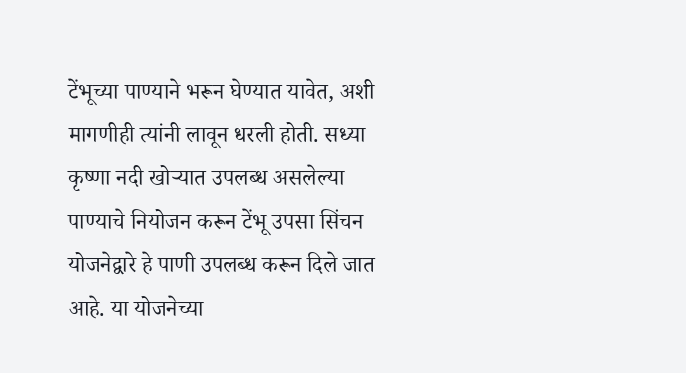टेंभूच्या पाण्याने भरून घेण्यात यावेत, अशी मागणीही त्यांनी लावून धरली होती. सध्या कृष्णा नदी खोऱ्यात उपलब्ध असलेल्या पाण्याचे नियोजन करून टेंभू उपसा सिंचन योजनेद्वारे हे पाणी उपलब्ध करून दिले जात आहे. या योजनेच्या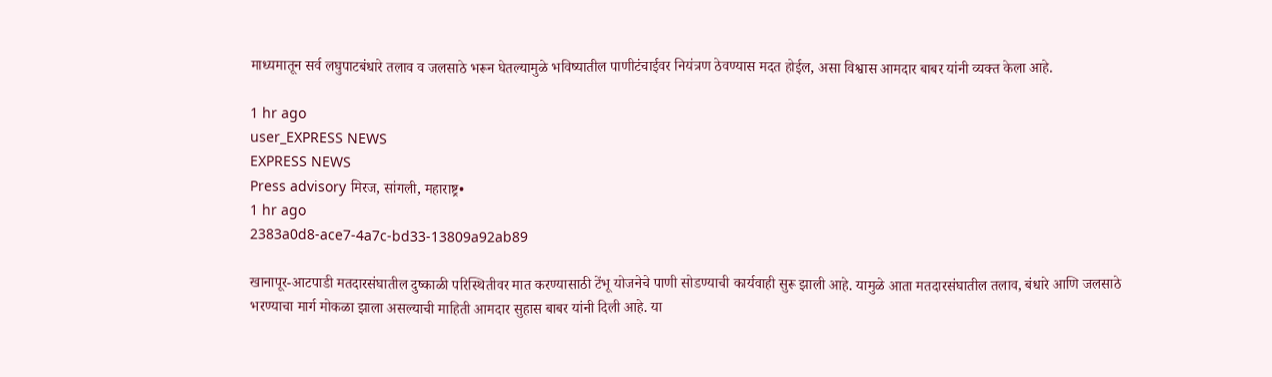माध्यमातून सर्व लघुपाटबंधारे तलाव व जलसाठे भरून घेतल्यामुळे भविष्यातील पाणीटंचाईवर नियंत्रण ठेवण्यास मदत होईल, असा विश्वास आमदार बाबर यांनी व्यक्त केला आहे.

1 hr ago
user_EXPRESS NEWS
EXPRESS NEWS
Press advisory मिरज, सांगली, महाराष्ट्र•
1 hr ago
2383a0d8-ace7-4a7c-bd33-13809a92ab89

खानापूर-आटपाडी मतदारसंघातील दुष्काळी परिस्थितीवर मात करण्यासाठी टेंभू योजनेचे पाणी सोडण्याची कार्यवाही सुरू झाली आहे. यामुळे आता मतदारसंघातील तलाव, बंधारे आणि जलसाठे भरण्याचा मार्ग मोकळा झाला असल्याची माहिती आमदार सुहास बाबर यांनी दिली आहे. या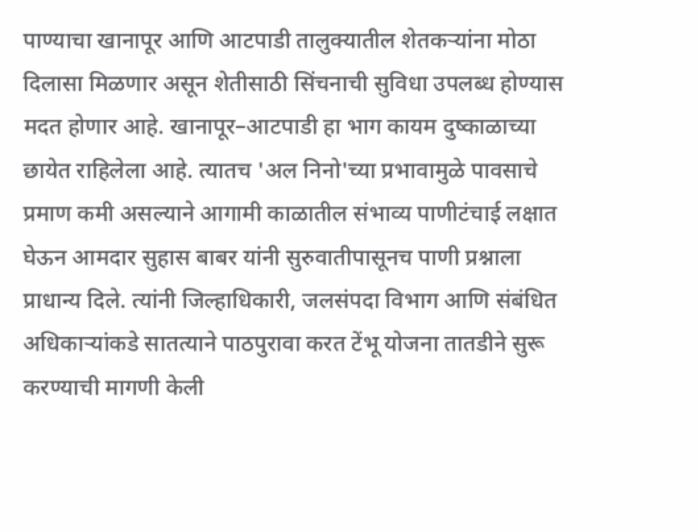पाण्याचा खानापूर आणि आटपाडी तालुक्यातील शेतकऱ्यांना मोठा दिलासा मिळणार असून शेतीसाठी सिंचनाची सुविधा उपलब्ध होण्यास मदत होणार आहे. खानापूर–आटपाडी हा भाग कायम दुष्काळाच्या छायेत राहिलेला आहे. त्यातच 'अल निनो'च्या प्रभावामुळे पावसाचे प्रमाण कमी असल्याने आगामी काळातील संभाव्य पाणीटंचाई लक्षात घेऊन आमदार सुहास बाबर यांनी सुरुवातीपासूनच पाणी प्रश्नाला प्राधान्य दिले. त्यांनी जिल्हाधिकारी, जलसंपदा विभाग आणि संबंधित अधिकाऱ्यांकडे सातत्याने पाठपुरावा करत टेंभू योजना तातडीने सुरू करण्याची मागणी केली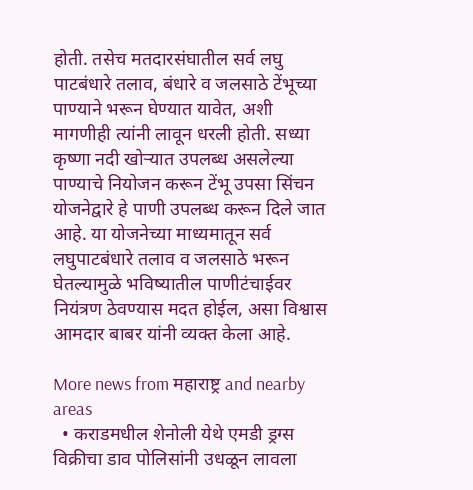होती. तसेच मतदारसंघातील सर्व लघु पाटबंधारे तलाव, बंधारे व जलसाठे टेंभूच्या पाण्याने भरून घेण्यात यावेत, अशी मागणीही त्यांनी लावून धरली होती. सध्या कृष्णा नदी खोऱ्यात उपलब्ध असलेल्या पाण्याचे नियोजन करून टेंभू उपसा सिंचन योजनेद्वारे हे पाणी उपलब्ध करून दिले जात आहे. या योजनेच्या माध्यमातून सर्व लघुपाटबंधारे तलाव व जलसाठे भरून घेतल्यामुळे भविष्यातील पाणीटंचाईवर नियंत्रण ठेवण्यास मदत होईल, असा विश्वास आमदार बाबर यांनी व्यक्त केला आहे.

More news from महाराष्ट्र and nearby areas
  • कराडमधील शेनोली येथे एमडी ड्रग्स विक्रीचा डाव पोलिसांनी उधळून लावला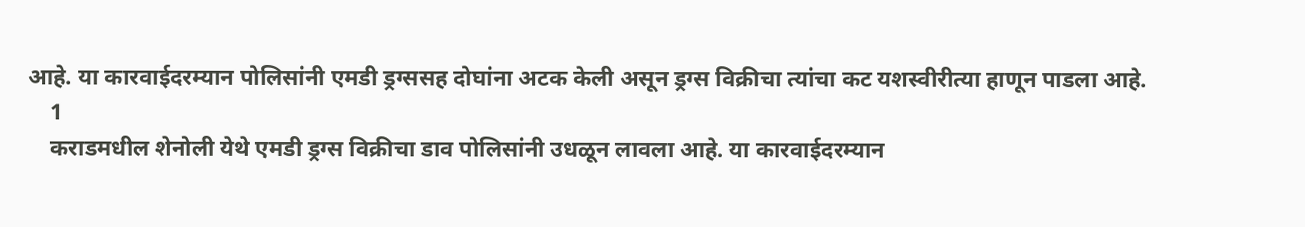आहे. या कारवाईदरम्यान पोलिसांनी एमडी ड्रग्ससह दोघांना अटक केली असून ड्रग्स विक्रीचा त्यांचा कट यशस्वीरीत्या हाणून पाडला आहे.
    1
    कराडमधील शेनोली येथे एमडी ड्रग्स विक्रीचा डाव पोलिसांनी उधळून लावला आहे. या कारवाईदरम्यान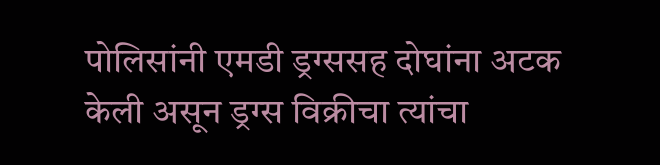पोलिसांनी एमडी ड्रग्ससह दोघांना अटक केली असून ड्रग्स विक्रीचा त्यांचा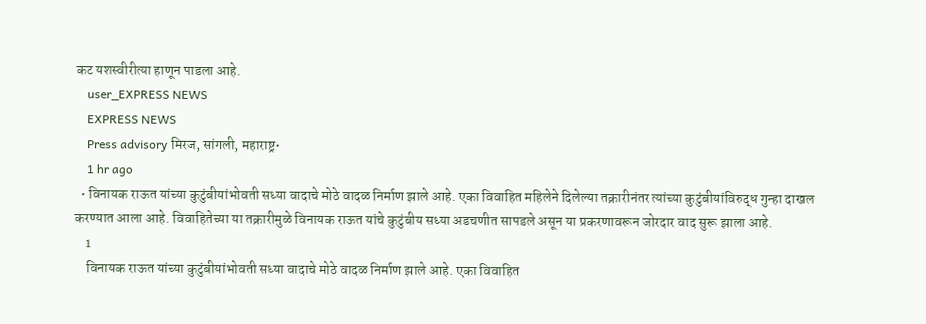कट यशस्वीरीत्या हाणून पाडला आहे.
    user_EXPRESS NEWS
    EXPRESS NEWS
    Press advisory मिरज, सांगली, महाराष्ट्र•
    1 hr ago
  • विनायक राऊत यांच्या कुटुंबीयांभोवती सध्या वादाचे मोठे वादळ निर्माण झाले आहे. एका विवाहित महिलेने दिलेल्या तक्रारीनंतर त्यांच्या कुटुंबीयांविरुद्ध गुन्हा दाखल करण्यात आला आहे. विवाहितेच्या या तक्रारीमुळे विनायक राऊत यांचे कुटुंबीय सध्या अडचणीत सापडले असून या प्रकरणावरून जोरदार वाद सुरू झाला आहे.
    1
    विनायक राऊत यांच्या कुटुंबीयांभोवती सध्या वादाचे मोठे वादळ निर्माण झाले आहे. एका विवाहित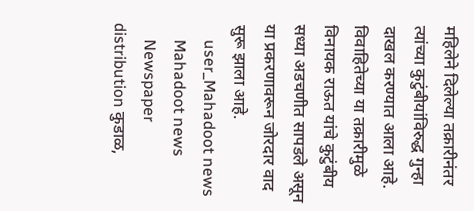महिलेने दिलेल्या तक्रारीनंतर त्यांच्या कुटुंबीयांविरुद्ध गुन्हा दाखल करण्यात आला आहे. विवाहितेच्या या तक्रारीमुळे विनायक राऊत यांचे कुटुंबीय सध्या अडचणीत सापडले असून या प्रकरणावरून जोरदार वाद सुरू झाला आहे.
    user_Mahadoot news
    Mahadoot news
    Newspaper distribution कुडाळ,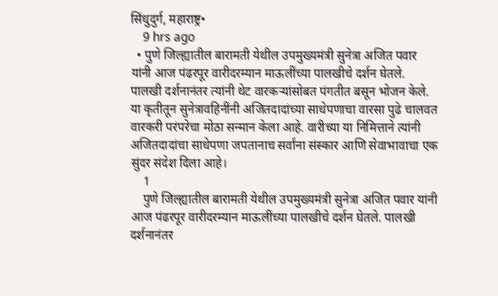सिंधुदुर्ग, महाराष्ट्र•
    9 hrs ago
  • पुणे जिल्ह्यातील बारामती येथील उपमुख्यमंत्री सुनेत्रा अजित पवार यांनी आज पंढरपूर वारीदरम्यान माऊलींच्या पालखीचे दर्शन घेतले. पालखी दर्शनानंतर त्यांनी थेट वारकऱ्यांसोबत पंगतीत बसून भोजन केले. या कृतीतून सुनेत्रावहिनींनी अजितदादांच्या साधेपणाचा वारसा पुढे चालवत वारकरी परंपरेचा मोठा सन्मान केला आहे. वारीच्या या निमित्ताने त्यांनी अजितदादांचा साधेपणा जपतानाच सर्वांना संस्कार आणि सेवाभावाचा एक सुंदर संदेश दिला आहे।
    1
    पुणे जिल्ह्यातील बारामती येथील उपमुख्यमंत्री सुनेत्रा अजित पवार यांनी आज पंढरपूर वारीदरम्यान माऊलींच्या पालखीचे दर्शन घेतले. पालखी दर्शनानंतर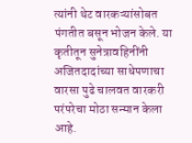त्यांनी थेट वारकऱ्यांसोबत पंगतीत बसून भोजन केले. या कृतीतून सुनेत्रावहिनींनी अजितदादांच्या साधेपणाचा वारसा पुढे चालवत वारकरी परंपरेचा मोठा सन्मान केला आहे.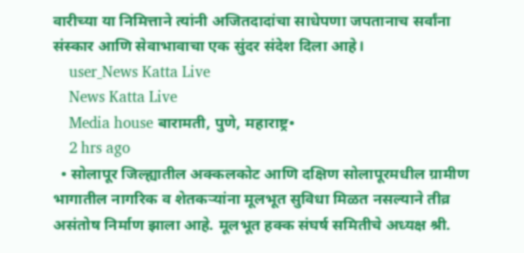वारीच्या या निमित्ताने त्यांनी अजितदादांचा साधेपणा जपतानाच सर्वांना संस्कार आणि सेवाभावाचा एक सुंदर संदेश दिला आहे।
    user_News Katta Live
    News Katta Live
    Media house बारामती, पुणे, महाराष्ट्र•
    2 hrs ago
  • सोलापूर जिल्ह्यातील अक्कलकोट आणि दक्षिण सोलापूरमधील ग्रामीण भागातील नागरिक व शेतकऱ्यांना मूलभूत सुविधा मिळत नसल्याने तीव्र असंतोष निर्माण झाला आहे. मूलभूत हक्क संघर्ष समितीचे अध्यक्ष श्री.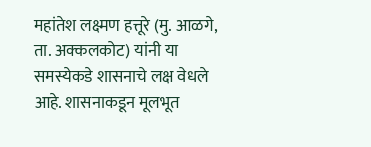महांतेश लक्ष्मण हत्तूरे (मु. आळगे, ता. अक्कलकोट) यांनी या समस्येकडे शासनाचे लक्ष वेधले आहे. शासनाकडून मूलभूत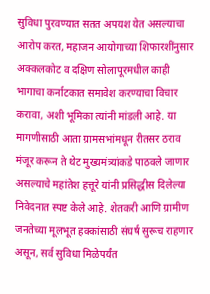सुविधा पुरवण्यात सतत अपयश येत असल्याचा आरोप करत, महाजन आयोगाच्या शिफारशींनुसार अक्कलकोट व दक्षिण सोलापूरमधील काही भागाचा कर्नाटकात समावेश करण्याचा विचार करावा, अशी भूमिका त्यांनी मांडली आहे. या मागणीसाठी आता ग्रामसभांमधून रीतसर ठराव मंजूर करून ते थेट मुख्यमंत्र्यांकडे पाठवले जाणार असल्याचे महांतेश हत्तूरे यांनी प्रसिद्धीस दिलेल्या निवेदनात स्पष्ट केले आहे. शेतकरी आणि ग्रामीण जनतेच्या मूलभूत हक्कांसाठी संघर्ष सुरूच राहणार असून, सर्व सुविधा मिळेपर्यंत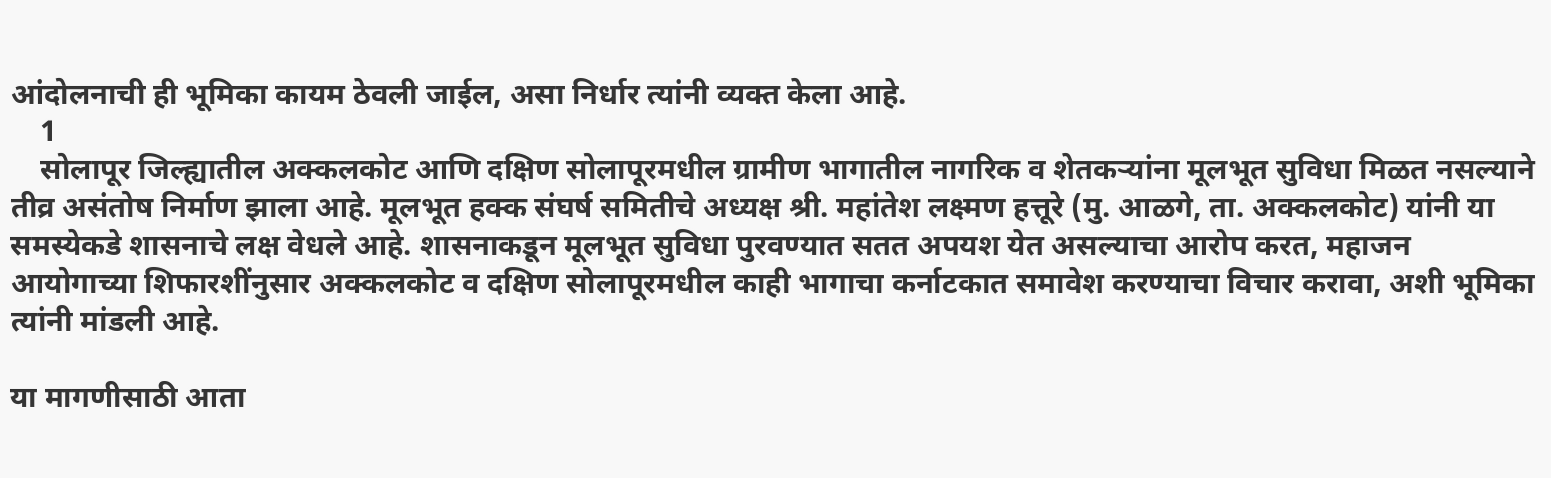आंदोलनाची ही भूमिका कायम ठेवली जाईल, असा निर्धार त्यांनी व्यक्त केला आहे.
    1
    सोलापूर जिल्ह्यातील अक्कलकोट आणि दक्षिण सोलापूरमधील ग्रामीण भागातील नागरिक व शेतकऱ्यांना मूलभूत सुविधा मिळत नसल्याने तीव्र असंतोष निर्माण झाला आहे. मूलभूत हक्क संघर्ष समितीचे अध्यक्ष श्री. महांतेश लक्ष्मण हत्तूरे (मु. आळगे, ता. अक्कलकोट) यांनी या समस्येकडे शासनाचे लक्ष वेधले आहे. शासनाकडून मूलभूत सुविधा पुरवण्यात सतत अपयश येत असल्याचा आरोप करत, महाजन आयोगाच्या शिफारशींनुसार अक्कलकोट व दक्षिण सोलापूरमधील काही भागाचा कर्नाटकात समावेश करण्याचा विचार करावा, अशी भूमिका त्यांनी मांडली आहे.

या मागणीसाठी आता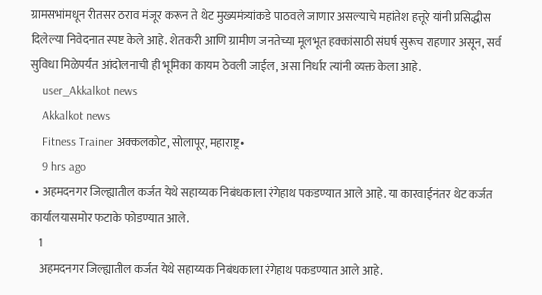ग्रामसभांमधून रीतसर ठराव मंजूर करून ते थेट मुख्यमंत्र्यांकडे पाठवले जाणार असल्याचे महांतेश हत्तूरे यांनी प्रसिद्धीस दिलेल्या निवेदनात स्पष्ट केले आहे. शेतकरी आणि ग्रामीण जनतेच्या मूलभूत हक्कांसाठी संघर्ष सुरूच राहणार असून, सर्व सुविधा मिळेपर्यंत आंदोलनाची ही भूमिका कायम ठेवली जाईल, असा निर्धार त्यांनी व्यक्त केला आहे.
    user_Akkalkot news
    Akkalkot news
    Fitness Trainer अक्कलकोट, सोलापूर, महाराष्ट्र•
    9 hrs ago
  • अहमदनगर जिल्ह्यातील कर्जत येथे सहाय्यक निबंधकाला रंगेहाथ पकडण्यात आले आहे. या कारवाईनंतर थेट कर्जत कार्यालयासमोर फटाके फोडण्यात आले.
    1
    अहमदनगर जिल्ह्यातील कर्जत येथे सहाय्यक निबंधकाला रंगेहाथ पकडण्यात आले आहे.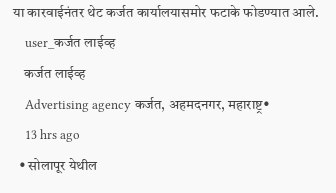या कारवाईनंतर थेट कर्जत कार्यालयासमोर फटाके फोडण्यात आले.
    user_कर्जत लाईव्ह
    कर्जत लाईव्ह
    Advertising agency कर्जत, अहमदनगर, महाराष्ट्र•
    13 hrs ago
  • सोलापूर येथील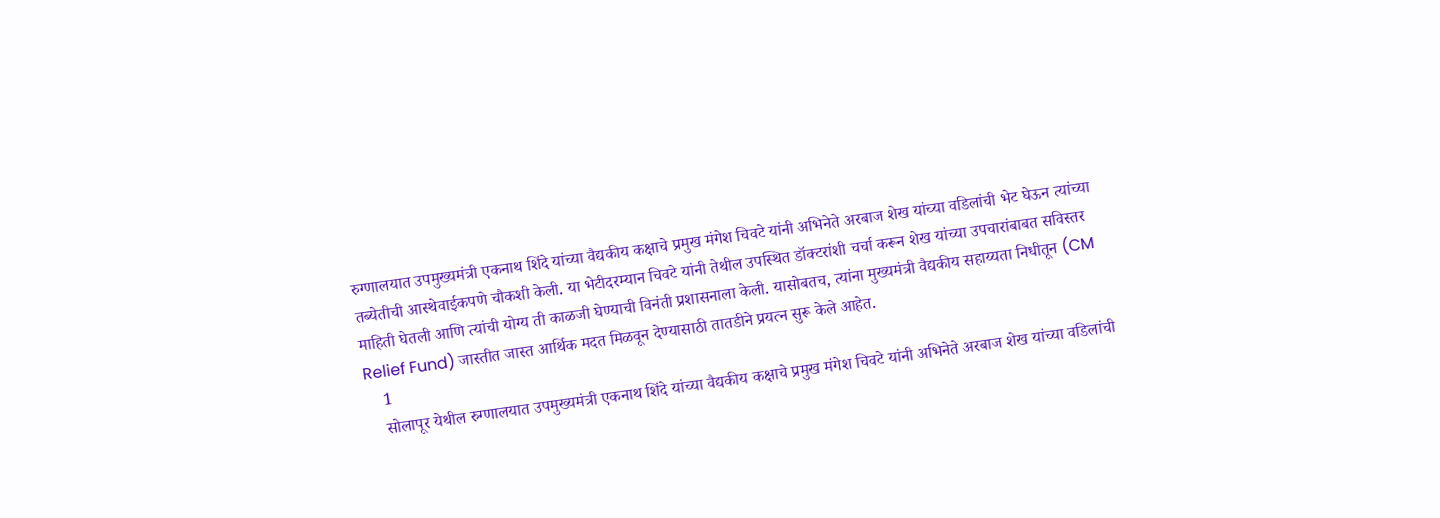रुग्णालयात उपमुख्यमंत्री एकनाथ शिंदे यांच्या वैद्यकीय कक्षाचे प्रमुख मंगेश चिवटे यांनी अभिनेते अरबाज शेख यांच्या वडिलांची भेट घेऊन त्यांच्या तब्येतीची आस्थेवाईकपणे चौकशी केली. या भेटीदरम्यान चिवटे यांनी तेथील उपस्थित डॉक्टरांशी चर्चा करून शेख यांच्या उपचारांबाबत सविस्तर माहिती घेतली आणि त्यांची योग्य ती काळजी घेण्याची विनंती प्रशासनाला केली. यासोबतच, त्यांना मुख्यमंत्री वैद्यकीय सहाय्यता निधीतून (CM Relief Fund) जास्तीत जास्त आर्थिक मदत मिळवून देण्यासाठी तातडीने प्रयत्न सुरू केले आहेत.
    1
    सोलापूर येथील रुग्णालयात उपमुख्यमंत्री एकनाथ शिंदे यांच्या वैद्यकीय कक्षाचे प्रमुख मंगेश चिवटे यांनी अभिनेते अरबाज शेख यांच्या वडिलांची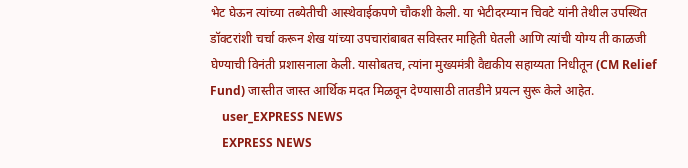भेट घेऊन त्यांच्या तब्येतीची आस्थेवाईकपणे चौकशी केली. या भेटीदरम्यान चिवटे यांनी तेथील उपस्थित डॉक्टरांशी चर्चा करून शेख यांच्या उपचारांबाबत सविस्तर माहिती घेतली आणि त्यांची योग्य ती काळजी घेण्याची विनंती प्रशासनाला केली. यासोबतच, त्यांना मुख्यमंत्री वैद्यकीय सहाय्यता निधीतून (CM Relief Fund) जास्तीत जास्त आर्थिक मदत मिळवून देण्यासाठी तातडीने प्रयत्न सुरू केले आहेत.
    user_EXPRESS NEWS
    EXPRESS NEWS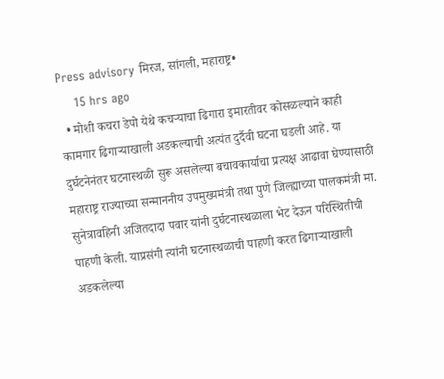Press advisory मिरज, सांगली, महाराष्ट्र•
    15 hrs ago
  • मोशी कचरा डेपो येथे कचऱ्याचा ढिगारा इमारतीवर कोसळल्याने काही कामगार ढिगाऱ्याखाली अडकल्याची अत्यंत दुर्दैवी घटना घडली आहे. या दुर्घटनेनंतर घटनास्थळी सुरू असलेल्या बचावकार्याचा प्रत्यक्ष आढावा घेण्यासाठी महाराष्ट्र राज्याच्या सन्माननीय उपमुख्यमंत्री तथा पुणे जिल्ह्याच्या पालकमंत्री मा. सुनेत्रावहिनी अजितदादा पवार यांनी दुर्घटनास्थळाला भेट देऊन परिस्थितीची पाहणी केली. याप्रसंगी त्यांनी घटनास्थळाची पाहणी करत ढिगाऱ्याखाली अडकलेल्या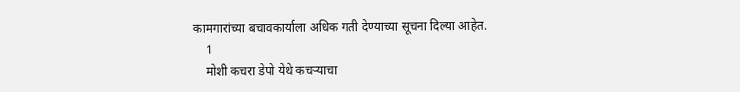कामगारांच्या बचावकार्याला अधिक गती देण्याच्या सूचना दिल्या आहेत.
    1
    मोशी कचरा डेपो येथे कचऱ्याचा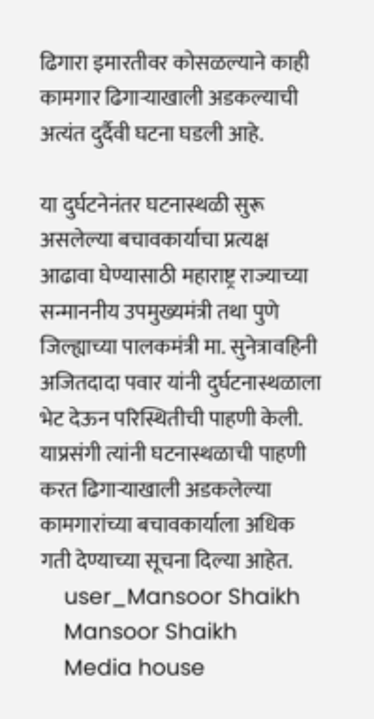ढिगारा इमारतीवर कोसळल्याने काही कामगार ढिगाऱ्याखाली अडकल्याची अत्यंत दुर्दैवी घटना घडली आहे.

या दुर्घटनेनंतर घटनास्थळी सुरू असलेल्या बचावकार्याचा प्रत्यक्ष आढावा घेण्यासाठी महाराष्ट्र राज्याच्या सन्माननीय उपमुख्यमंत्री तथा पुणे जिल्ह्याच्या पालकमंत्री मा. सुनेत्रावहिनी अजितदादा पवार यांनी दुर्घटनास्थळाला भेट देऊन परिस्थितीची पाहणी केली. याप्रसंगी त्यांनी घटनास्थळाची पाहणी करत ढिगाऱ्याखाली अडकलेल्या कामगारांच्या बचावकार्याला अधिक गती देण्याच्या सूचना दिल्या आहेत.
    user_Mansoor Shaikh
    Mansoor Shaikh
    Media house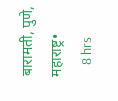बारामती, पुणे, महाराष्ट्र•
    8 hrs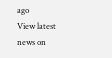ago
View latest news on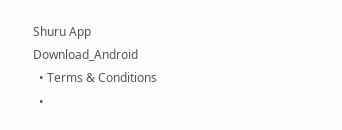Shuru App
Download_Android
  • Terms & Conditions
  •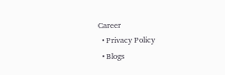Career
  • Privacy Policy
  • Blogs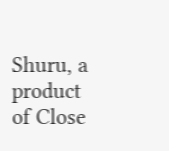Shuru, a product of Close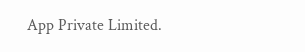App Private Limited.